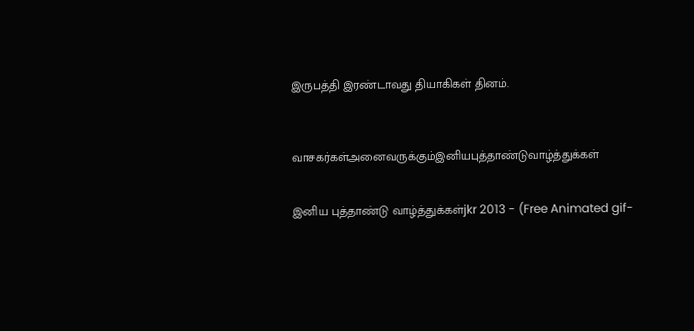இருபத்தி இரண்டாவது தியாகிகள் தினம்.



வாசகர்கள்அனைவருக்கும்இனியபுத்தாண்டுவாழ்த்துக்கள்


இனிய புத்தாண்டு வாழ்த்துக்கள்jkr 2013 - (Free Animated gif-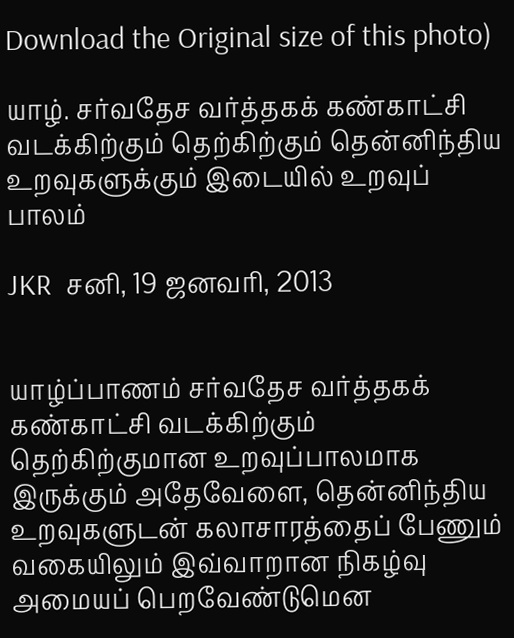Download the Original size of this photo)

யாழ். சர்வதேச வர்த்தகக் கண்காட்சி வடக்கிற்கும் தெற்கிற்கும் தென்னிந்திய உறவுகளுக்கும் இடையில் உறவுப் பாலம்

JKR  சனி, 19 ஜனவரி, 2013


யாழ்ப்பாணம் சர்வதேச வர்த்தகக் கண்காட்சி வடக்கிற்கும் தெற்கிற்குமான உறவுப்பாலமாக இருக்கும் அதேவேளை, தென்னிந்திய உறவுகளுடன் கலாசாரத்தைப் பேணும் வகையிலும் இவ்வாறான நிகழ்வு அமையப் பெறவேண்டுமென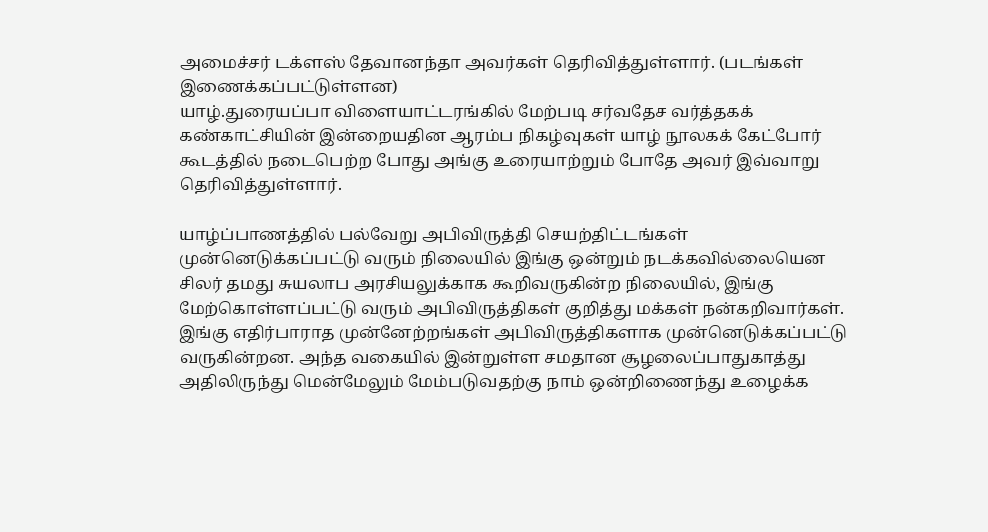அமைச்சர் டக்ளஸ் தேவானந்தா அவர்கள் தெரிவித்துள்ளார். (படங்கள் இணைக்கப்பட்டுள்ளன)
யாழ்.துரையப்பா விளையாட்டரங்கில் மேற்படி சர்வதேச வர்த்தகக் கண்காட்சியின் இன்றையதின ஆரம்ப நிகழ்வுகள் யாழ் நூலகக் கேட்போர் கூடத்தில் நடைபெற்ற போது அங்கு உரையாற்றும் போதே அவர் இவ்வாறு தெரிவித்துள்ளார்.

யாழ்ப்பாணத்தில் பல்வேறு அபிவிருத்தி செயற்திட்டங்கள் முன்னெடுக்கப்பட்டு வரும் நிலையில் இங்கு ஒன்றும் நடக்கவில்லையென சிலர் தமது சுயலாப அரசியலுக்காக கூறிவருகின்ற நிலையில், இங்கு மேற்கொள்ளப்பட்டு வரும் அபிவிருத்திகள் குறித்து மக்கள் நன்கறிவார்கள். இங்கு எதிர்பாராத முன்னேற்றங்கள் அபிவிருத்திகளாக முன்னெடுக்கப்பட்டு வருகின்றன. அந்த வகையில் இன்றுள்ள சமதான சூழலைப்பாதுகாத்து அதிலிருந்து மென்மேலும் மேம்படுவதற்கு நாம் ஒன்றிணைந்து உழைக்க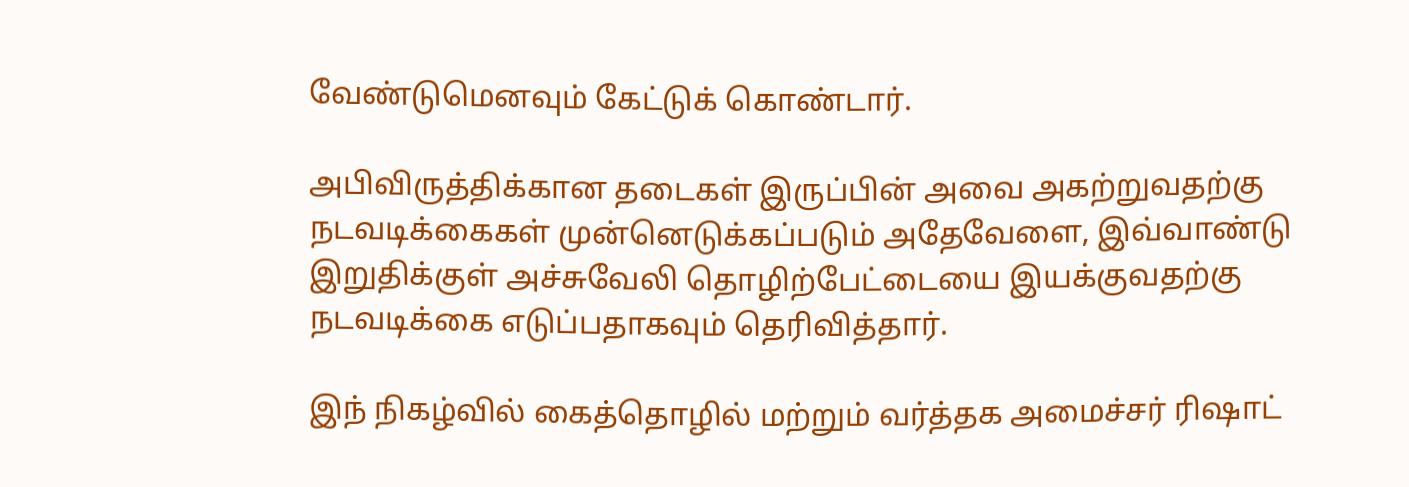வேண்டுமெனவும் கேட்டுக் கொண்டார்.

அபிவிருத்திக்கான தடைகள் இருப்பின் அவை அகற்றுவதற்கு நடவடிக்கைகள் முன்னெடுக்கப்படும் அதேவேளை, இவ்வாண்டு இறுதிக்குள் அச்சுவேலி தொழிற்பேட்டையை இயக்குவதற்கு நடவடிக்கை எடுப்பதாகவும் தெரிவித்தார்.

இந் நிகழ்வில் கைத்தொழில் மற்றும் வர்த்தக அமைச்சர் ரிஷாட்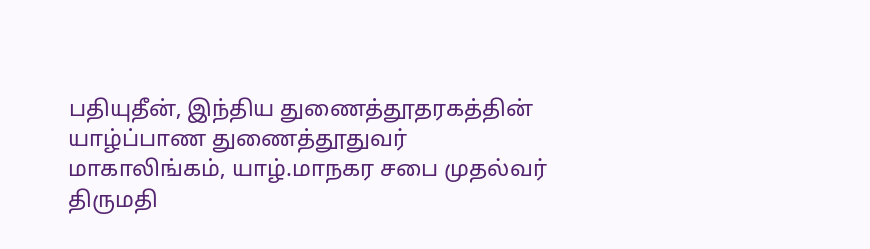பதியுதீன், இந்திய துணைத்தூதரகத்தின் யாழ்ப்பாண துணைத்தூதுவர் மாகாலிங்கம், யாழ்.மாநகர சபை முதல்வர் திருமதி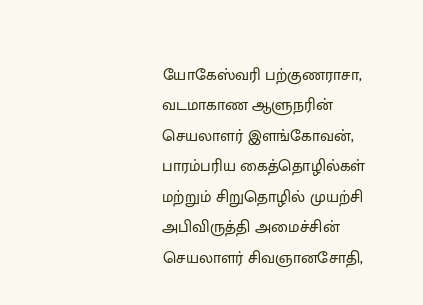யோகேஸ்வரி பற்குணராசா, வடமாகாண ஆளுநரின் செயலாளர் இளங்கோவன், பாரம்பரிய கைத்தொழில்கள் மற்றும் சிறுதொழில் முயற்சி அபிவிருத்தி அமைச்சின் செயலாளர் சிவஞானசோதி,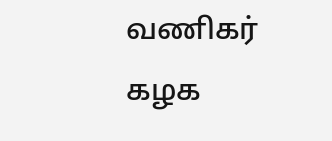வணிகர் கழக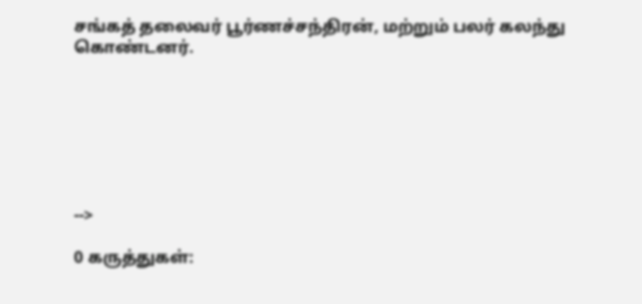சங்கத் தலைவர் பூர்ணச்சந்திரன், மற்றும் பலர் கலந்து கொண்டனர்.







-->

0 கருத்துகள்: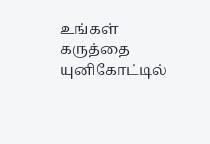உங்கள் கருத்தை யுனிகோட்டில்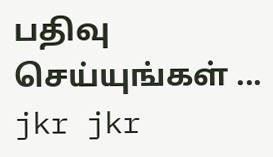பதிவு செய்யுங்கள் ...
jkr jkr